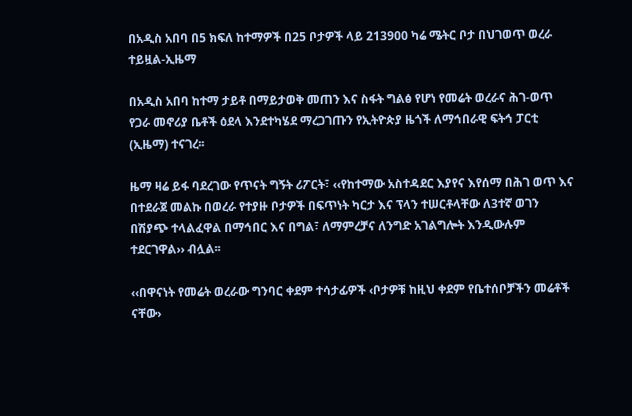በአዲስ አበባ በ5 ክፍለ ከተማዎች በ25 ቦታዎች ላይ 213900 ካሬ ሜትር ቦታ በህገወጥ ወረራ ተይዟል-ኢዜማ

በአዲስ አበባ ከተማ ታይቶ በማይታወቅ መጠን እና ስፋት ግልፅ የሆነ የመሬት ወረራና ሕገ-ወጥ የጋራ መኖሪያ ቤቶች ዕደላ እንደተካሄደ ማረጋገጡን የኢትዮጵያ ዜጎች ለማኅበራዊ ፍትኅ ፓርቲ (ኢዜማ) ተናገረ፡፡

ዜማ ዛሬ ይፋ ባደረገው የጥናት ግኝት ሪፖርት፣ ‹‹የከተማው አስተዳደር እያየና እየሰማ በሕገ ወጥ እና በተደራጀ መልኩ በወረራ የተያዙ ቦታዎች በፍጥነት ካርታ እና ፕላን ተሠርቶላቸው ለ3ተኛ ወገን በሽያጭ ተላልፈዋል በማኅበር እና በግል፣ ለማምረቻና ለንግድ አገልግሎት እንዲውሉም ተደርገዋል›› ብሏል፡፡

‹‹በዋናነት የመሬት ወረራው ግንባር ቀደም ተሳታፊዎች ‹ቦታዎቹ ከዚህ ቀደም የቤተሰቦቻችን መሬቶች ናቸው›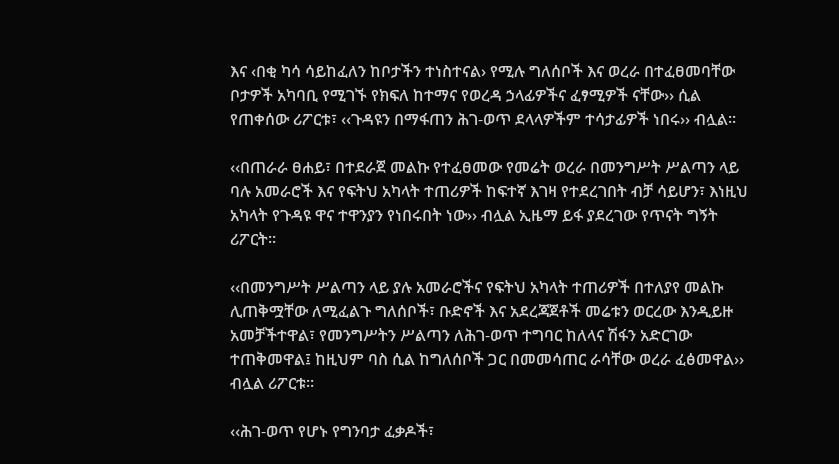እና ‹በቂ ካሳ ሳይከፈለን ከቦታችን ተነስተናል› የሚሉ ግለሰቦች እና ወረራ በተፈፀመባቸው ቦታዎች አካባቢ የሚገኙ የክፍለ ከተማና የወረዳ ኃላፊዎችና ፈፃሚዎች ናቸው›› ሲል የጠቀሰው ሪፖርቱ፣ ‹‹ጉዳዩን በማፋጠን ሕገ-ወጥ ደላላዎችም ተሳታፊዎች ነበሩ›› ብሏል፡፡

‹‹በጠራራ ፀሐይ፣ በተደራጀ መልኩ የተፈፀመው የመሬት ወረራ በመንግሥት ሥልጣን ላይ ባሉ አመራሮች እና የፍትህ አካላት ተጠሪዎች ከፍተኛ እገዛ የተደረገበት ብቻ ሳይሆን፣ እነዚህ አካላት የጉዳዩ ዋና ተዋንያን የነበሩበት ነው›› ብሏል ኢዜማ ይፋ ያደረገው የጥናት ግኝት ሪፖርት።

‹‹በመንግሥት ሥልጣን ላይ ያሉ አመራሮችና የፍትህ አካላት ተጠሪዎች በተለያየ መልኩ ሊጠቅሟቸው ለሚፈልጉ ግለሰቦች፣ ቡድኖች እና አደረጃጀቶች መሬቱን ወርረው እንዲይዙ አመቻችተዋል፣ የመንግሥትን ሥልጣን ለሕገ-ወጥ ተግባር ከለላና ሽፋን አድርገው ተጠቅመዋል፤ ከዚህም ባስ ሲል ከግለሰቦች ጋር በመመሳጠር ራሳቸው ወረራ ፈፅመዋል›› ብሏል ሪፖርቱ።

‹‹ሕገ-ወጥ የሆኑ የግንባታ ፈቃዶች፣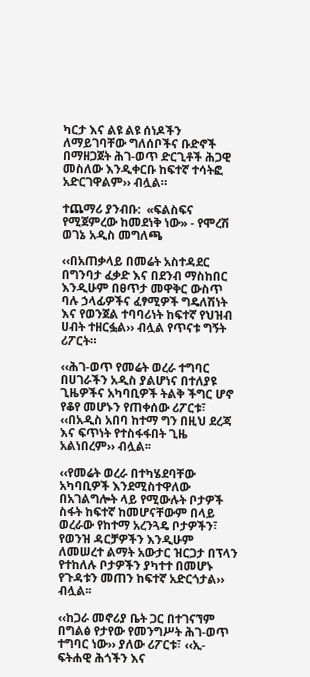ካርታ እና ልዩ ልዩ ሰነዶችን ለማይገባቸው ግለሰቦችና ቡድኖች በማዘጋጀት ሕገ-ወጥ ድርጊቶች ሕጋዊ መስለው እንዲቀርቡ ከፍተኛ ተሳትፎ አድርገዋልም›› ብሏል።

ተጨማሪ ያንብቡ:  «ፍልስፍና የሚጀምረው ከመደነቅ ነው» - የሞረሽ ወገኔ አዲስ መግለጫ

‹‹በአጠቃላይ በመሬት አስተዳደር በግንባታ ፈቃድ እና በደንብ ማስከበር እንዲሁም በፀጥታ መዋቅር ውስጥ ባሉ ኃላፊዎችና ፈፃሚዎች ግዴለሽነት እና የወንጀል ተባባሪነት ከፍተኛ የህዝብ ሀብት ተዘርፏል›› ብሏል የጥናቱ ግኝት ሪፖርት።

‹‹ሕገ-ወጥ የመሬት ወረራ ተግባር በሀገራችን አዲስ ያልሆነና በተለያዩ ጊዜዎችና አካባቢዎች ትልቅ ችግር ሆኖ የቆየ መሆኑን የጠቀሰው ሪፖርቱ፣ ‹‹በአዲስ አበባ ከተማ ግን በዚህ ደረጃ እና ፍጥነት የተስፋፋበት ጊዜ አልነበረም›› ብሏል፡፡

‹‹የመሬት ወረራ በተካሄደባቸው አካባቢዎች እንደሚስተዋለው በአገልግሎት ላይ የሚውሉት ቦታዎች ስፋት ከፍተኛ ከመሆናቸውም በላይ ወረራው የከተማ አረንጓዴ ቦታዎችን፣ የወንዝ ዳርቻዎችን እንዲሁም ለመሠረተ ልማት አውታር ዝርጋታ በፕላን የተከለሉ ቦታዎችን ያካተተ በመሆኑ የጉዳቱን መጠን ከፍተኛ አድርጎታል›› ብሏል፡፡

‹‹ከጋራ መኖሪያ ቤት ጋር በተገናኘም በግልፅ የታየው የመንግሥት ሕገ-ወጥ ተግባር ነው›› ያለው ሪፖርቱ፣ ‹‹ኢ-ፍትሐዊ ሕጎችን እና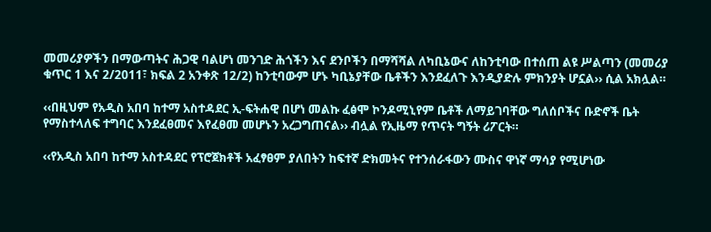መመሪያዎችን በማውጣትና ሕጋዊ ባልሆነ መንገድ ሕጎችን እና ደንቦችን በማሻሻል ለካቢኔውና ለከንቲባው በተሰጠ ልዩ ሥልጣን (መመሪያ ቁጥር 1 እና 2/2011፣ ክፍል 2 አንቀጽ 12/2) ከንቲባውም ሆኑ ካቢኔያቸው ቤቶችን እንደፈለጉ እንዲያድሉ ምክንያት ሆኗል›› ሲል አክሏል።

‹‹በዚህም የአዲስ አበባ ከተማ አስተዳደር ኢ-ፍትሐዊ በሆነ መልኩ ፈፅሞ ኮንዶሚኒየም ቤቶች ለማይገባቸው ግለሰቦችና ቡድኖች ቤት የማስተላለፍ ተግባር እንደፈፀመና እየፈፀመ መሆኑን አረጋግጠናል›› ብሏል የኢዜማ የጥናት ግኝት ሪፖርት።

‹‹የአዲስ አበባ ከተማ አስተዳደር የፕሮጀክቶች አፈፃፀም ያለበትን ከፍተኛ ድክመትና የተንሰራፋውን ሙስና ዋነኛ ማሳያ የሚሆነው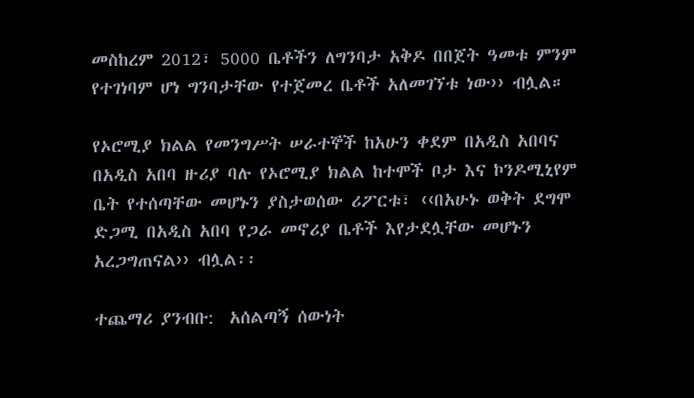መስከረም 2012፣ 5000 ቤቶችን ለግንባታ አቅዶ በበጀት ዓመቱ ምንም የተገነባም ሆነ ግንባታቸው የተጀመረ ቤቶች አለመገኘቱ ነው›› ብሏል።

የኦሮሚያ ክልል የመንግሥት ሠራተኞች ከአሁን ቀደም በአዲስ አበባና በአዲስ አበባ ዙሪያ ባሉ የኦሮሚያ ክልል ከተሞች ቦታ እና ኮንዶሚኒየም ቤት የተሰጣቸው መሆኑን ያስታወሰው ሪፖርቱ፣ ‹‹በአሁኑ ወቅት ደግሞ ድጋሚ በአዲስ አበባ የጋራ መኖሪያ ቤቶች እየታደሏቸው መሆኑን አረጋግጠናል›› ብሏል፡፡

ተጨማሪ ያንብቡ:  አሰልጣኝ ሰውነት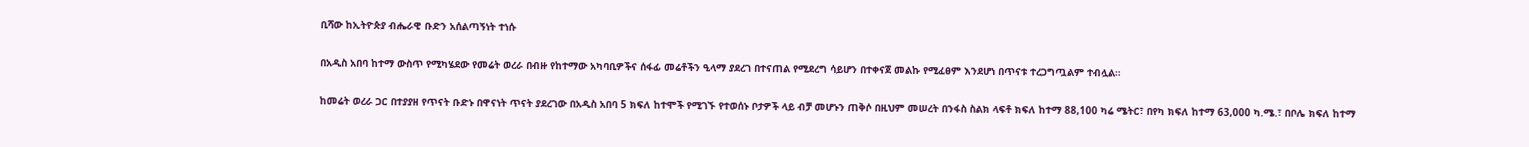ቢሻው ከኢትዮጵያ ብሔራዊ ቡድን አሰልጣኝነት ተነሱ

በአዲስ አበባ ከተማ ውስጥ የሚካሄደው የመሬት ወረራ በብዙ የከተማው አካባቢዎችና ሰፋፊ መሬቶችን ዒላማ ያደረገ በተናጠል የሚደረግ ሳይሆን በተቀናጀ መልኩ የሚፈፀም እንደሆነ በጥናቱ ተረጋግጧልም ተብሏል።

ከመሬት ወረራ ጋር በተያያዘ የጥናት ቡድኑ በዋናነት ጥናት ያደረገው በአዲስ አበባ 5 ክፍለ ከተሞች የሚገኙ የተወሰኑ ቦታዎች ላይ ብቻ መሆኑን ጠቅሶ በዚህም መሠረት በንፋስ ስልክ ላፍቶ ክፍለ ከተማ 88,100 ካሬ ሜትር፣ በየካ ክፍለ ከተማ 63,000 ካ.ሜ.፣ በቦሌ ክፍለ ከተማ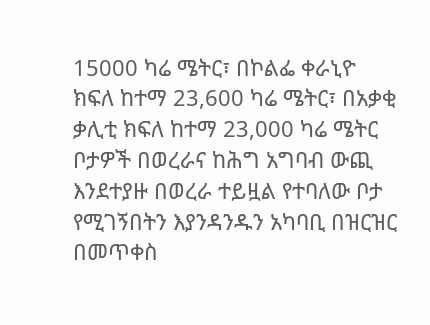15000 ካሬ ሜትር፣ በኮልፌ ቀራኒዮ ክፍለ ከተማ 23,600 ካሬ ሜትር፣ በአቃቂ ቃሊቲ ክፍለ ከተማ 23,000 ካሬ ሜትር ቦታዎች በወረራና ከሕግ አግባብ ውጪ እንደተያዙ በወረራ ተይዟል የተባለው ቦታ የሚገኝበትን እያንዳንዱን አካባቢ በዝርዝር በመጥቀስ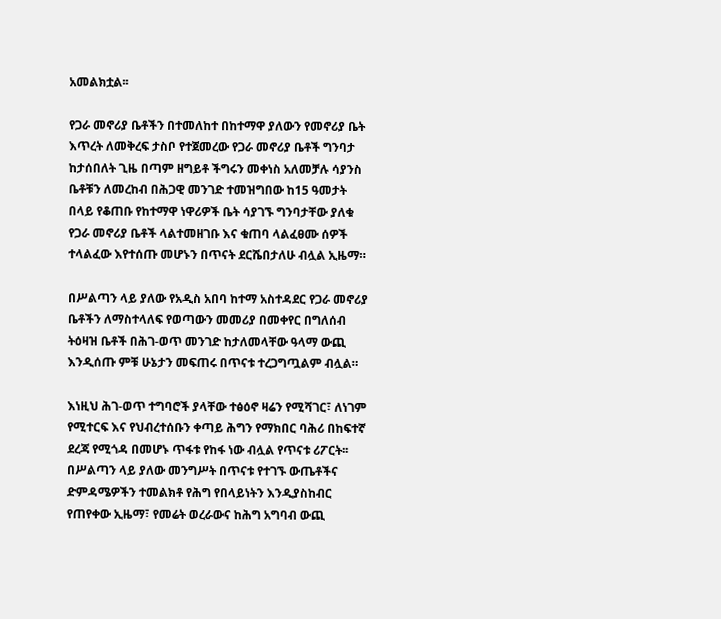አመልክቷል፡፡

የጋራ መኖሪያ ቤቶችን በተመለከተ በከተማዋ ያለውን የመኖሪያ ቤት እጥረት ለመቅረፍ ታስቦ የተጀመረው የጋራ መኖሪያ ቤቶች ግንባታ ከታሰበለት ጊዜ በጣም ዘግይቶ ችግሩን መቀነስ አለመቻሉ ሳያንስ ቤቶቹን ለመረከብ በሕጋዊ መንገድ ተመዝግበው ከ15 ዓመታት በላይ የቆጠቡ የከተማዋ ነዋሪዎች ቤት ሳያገኙ ግንባታቸው ያለቁ የጋራ መኖሪያ ቤቶች ላልተመዘገቡ እና ቁጠባ ላልፈፀሙ ሰዎች ተላልፈው እየተሰጡ መሆኑን በጥናት ደርሼበታለሁ ብሏል ኢዜማ።

በሥልጣን ላይ ያለው የአዲስ አበባ ከተማ አስተዳደር የጋራ መኖሪያ ቤቶችን ለማስተላለፍ የወጣውን መመሪያ በመቀየር በግለሰብ ትዕዛዝ ቤቶች በሕገ-ወጥ መንገድ ከታለመላቸው ዓላማ ውጪ እንዲሰጡ ምቹ ሁኔታን መፍጠሩ በጥናቱ ተረጋግጧልም ብሏል።

እነዚህ ሕገ-ወጥ ተግባሮች ያላቸው ተፅዕኖ ዛሬን የሚሻገር፣ ለነገም የሚተርፍ እና የህብረተሰቡን ቀጣይ ሕግን የማክበር ባሕሪ በከፍተኛ ደረጃ የሚጎዳ በመሆኑ ጥፋቱ የከፋ ነው ብሏል የጥናቱ ሪፖርት፡፡
በሥልጣን ላይ ያለው መንግሥት በጥናቱ የተገኙ ውጤቶችና ድምዳሜዎችን ተመልክቶ የሕግ የበላይነትን እንዲያስከብር የጠየቀው ኢዜማ፣ የመሬት ወረራውና ከሕግ አግባብ ውጪ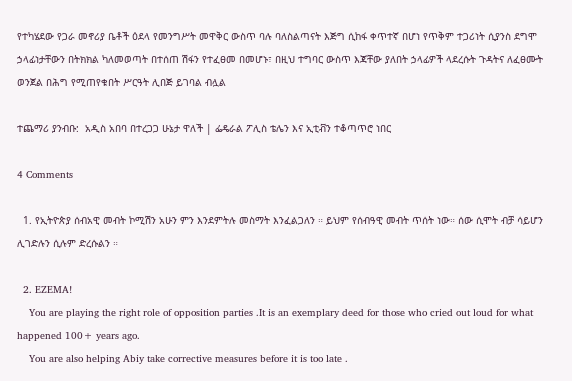የተካሄደው የጋራ መኖሪያ ቤቶች ዕደላ የመንግሥት መዋቅር ውስጥ ባሉ ባለስልጣናት እጅግ ሲከፋ ቀጥተኛ በሆነ የጥቅም ተጋሪነት ሲያንስ ደግሞ ኃላፊነታቸውን በትክክል ካለመወጣት በተሰጠ ሽፋን የተፈፀመ በመሆኑ፣ በዚህ ተግባር ውስጥ እጃቸው ያለበት ኃላፊዎች ላደረሱት ጉዳትና ለፈፀሙት ወንጀል በሕግ የሚጠየቁበት ሥርዓት ሊበጅ ይገባል ብሏል

ተጨማሪ ያንብቡ:  አዲስ አበባ በተረጋጋ ሁኔታ ዋለች | ፌዴራል ፖሊስ ቴሌን እና ኢቲቭን ተቆጣጥሮ ነበር

4 Comments

  1. የኢትዮጵያ ሰብአዊ መብት ኮሚሽን አሁን ምን እንደምትሉ መስማት እንፈልጋለን ። ይህም የሰብዓዊ መብት ጥሰት ነው። ሰው ሲሞት ብቻ ሳይሆን ሊገድሉን ሲሉም ድረሱልን ።

  2. EZEMA!
    You are playing the right role of opposition parties .It is an exemplary deed for those who cried out loud for what happened 100+ years ago.
    You are also helping Abiy take corrective measures before it is too late .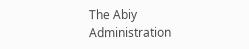The Abiy Administration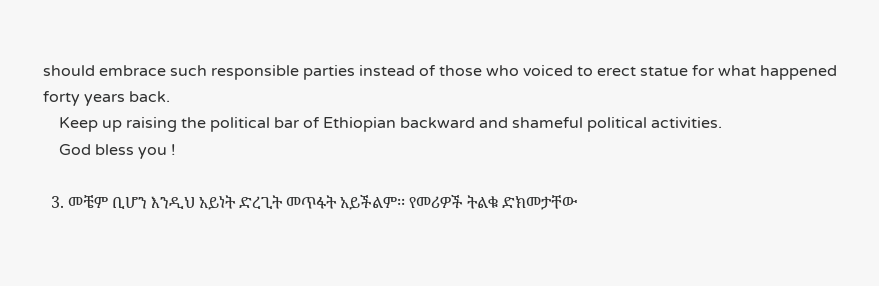should embrace such responsible parties instead of those who voiced to erect statue for what happened forty years back.
    Keep up raising the political bar of Ethiopian backward and shameful political activities.
    God bless you !

  3. መቼም ቢሆን እንዲህ አይነት ድረጊት መጥፋት አይችልም፡፡ የመሪዎች ትልቁ ድክመታቸው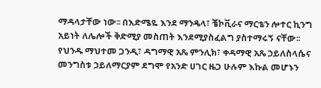ማዳላታቸው ነው፡፡ በእድሜዬ እንደ ማንዴላ፣ ቼኮቪራና ማርቴን ሎተር ኪንግ አይነት ለሌሎች ቅድሚያ መስጠት እንደሚያስፈልግ ያስተማሩኝ ናቸው፡፡ የህንዱ ማህተመ ጋንዲ፣ ዳግማዊ አጼ ምንሊክ፣ ቀዳማዊ አጼ ኃይለስላሴና መንግስቱ ኃይለማርያም ደግሞ የአንድ ሀገር ዜጋ ሁሉም እኩል መሆኑን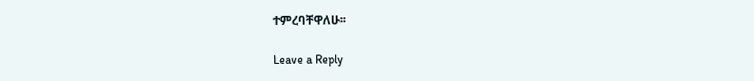ተምረባቸዋለሁ፡፡

Leave a Reply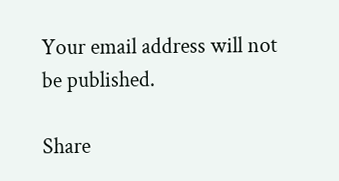Your email address will not be published.

Share